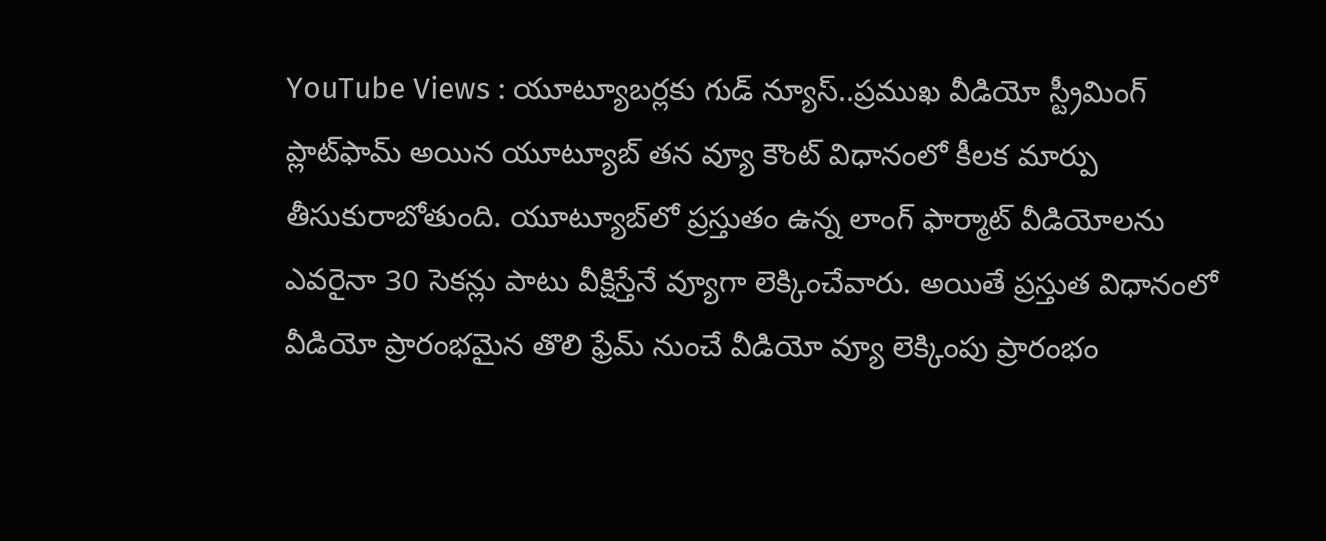YouTube Views : యూట్యూబర్లకు గుడ్‌ న్యూస్‌..ప్రముఖ వీడియో స్ట్రీమింగ్ ప్లాట్‌ఫామ్ అయిన యూట్యూబ్ తన వ్యూ కౌంట్ విధానంలో కీలక మార్పు తీసుకురాబోతుంది. యూట్యూబ్‌లో ప్రస్తుతం ఉన్న లాంగ్ ఫార్మాట్ వీడియోలను ఎవరైనా 30 సెకన్లు పాటు వీక్షిస్తేనే వ్యూగా లెక్కించేవారు. అయితే ప్రస్తుత విధానంలో వీడియో ప్రారంభమైన తొలి ఫ్రేమ్‌ నుంచే వీడియో వ్యూ లెక్కింపు ప్రారంభం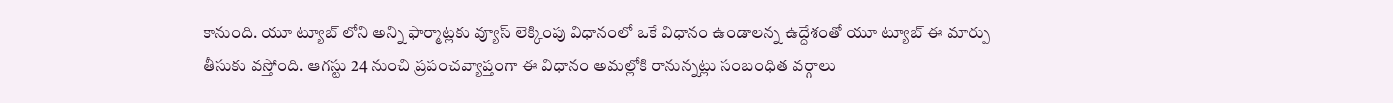కానుంది. యూ ట్యూబ్‌ లోని అన్ని ఫార్మాట్లకు వ్యూస్‌ లెక్కింపు విధానంలో ఒకే విధానం ఉండాలన్న ఉద్దేశంతో యూ ట్యూబ్‌ ఈ మార్పు తీసుకు వస్తోంది. ఆగస్టు 24 నుంచి ప్రపంచవ్యాప్తంగా ఈ విధానం అమల్లోకి రానున్నట్లు సంబంధిత వర్గాలు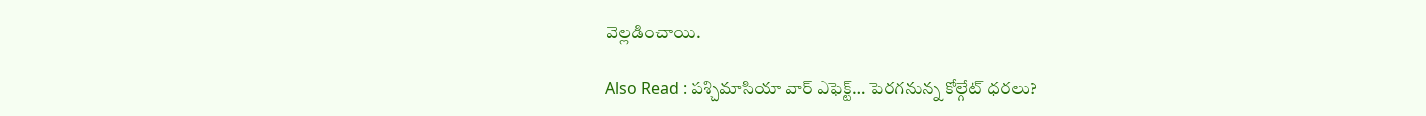వెల్లడించాయి.

Also Read : పశ్చిమాసియా వార్ ఎఫెక్ట్… పెరగనున్న కోల్గేట్ ధరలు?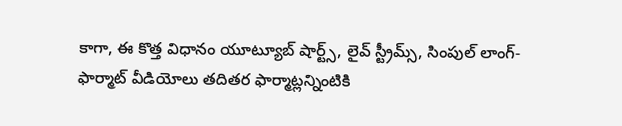కాగా, ఈ కొత్త విధానం యూట్యూబ్ షార్ట్స్, లైవ్ స్ట్రీమ్స్, సింపుల్ లాంగ్-ఫార్మాట్ వీడియోలు తదితర ఫార్మాట్లన్నింటికి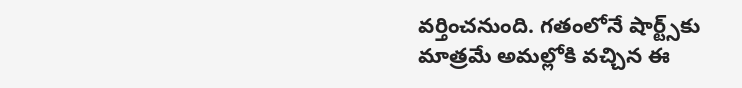వర్తించనుంది. గతంలోనే షార్ట్స్‌కు మాత్రమే అమల్లోకి వచ్చిన ఈ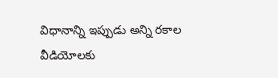విధానాన్ని ఇప్పుడు అన్ని రకాల వీడియోలకు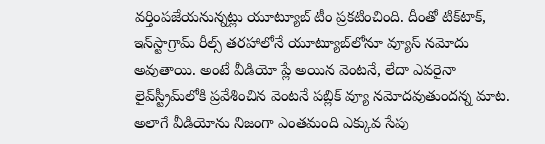వర్తింపజేయనున్నట్లు యూట్యూబ్‌ టీం ప్రకటించింది. దీంతో టిక్‌టాక్, ఇన్‌స్టాగ్రామ్ రీల్స్ తరహాలోనే యూట్యూబ్‌లోనూ వ్యూస్ నమోదు అవుతాయి. అంటే వీడియో ప్లే అయిన వెంటనే, లేదా ఎవరైనా లైవ్‌స్ట్రీమ్‌లోకి ప్రవేశించిన వెంటనే పబ్లిక్‌ వ్యూ నమోదవుతుందన్న మాట. అలాగే వీడియోను నిజంగా ఎంతమంది ఎక్కువ సేపు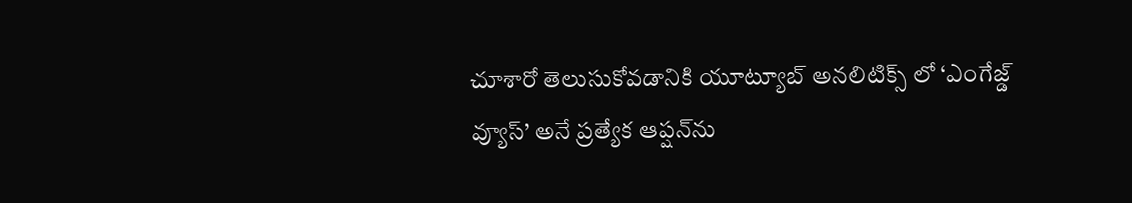చూశారో తెలుసుకోవడానికి యూట్యూబ్ అనలిటిక్స్ లో ‘ఎంగేజ్డ్ వ్యూస్’ అనే ప్రత్యేక ఆప్షన్‌ను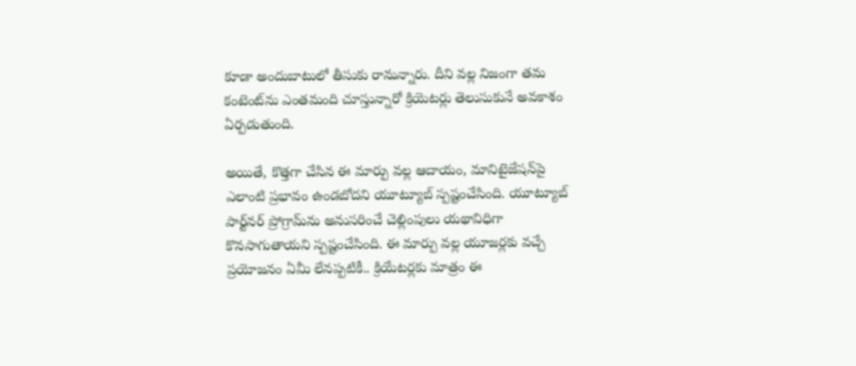కూడా అందుబాటులో తీసుకు రానున్నారు. దీని వల్ల నిజంగా తమ కంటెంట్‌ను ఎంతమంది చూస్తున్నారో క్రియెటర్లు తెలుసుకునే అవకాశం ఏర్పడుతుంది.

అయితే, కొత్తగా చేసిన ఈ మార్పు వల్ల ఆదాయం, మానిటైజేషన్‌పై ఎలాంటి ప్రభావం ఉండబోదని యూట్యూబ్‌ స్పష్టంచేసింది. యూట్యూబ్‌ పార్ట్‌నర్‌ ప్రోగ్రామ్‌ను అనుసరించే చెల్లింపులు యథావిధిగా కొనసాగుతాయని స్పష్టంచేసింది. ఈ మార్పు వల్ల యూజర్లకు వచ్చే ప్రయోజనం ఏమీ లేనప్పటికీ.. క్రియేటర్లకు మాత్రం ఈ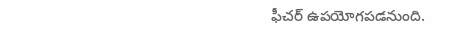ఫీచర్‌ ఉపయోగపడనుంది.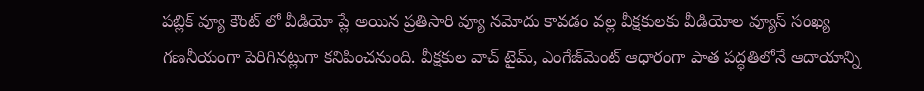పబ్లిక్ వ్యూ కౌంట్‌ లో వీడియో ప్లే అయిన ప్రతిసారి వ్యూ నమోదు కావడం వల్ల వీక్షకులకు వీడియోల వ్యూస్ సంఖ్య గణనీయంగా పెరిగినట్లుగా కనిపించనుంది. వీక్షకుల వాచ్ టైమ్, ఎంగేజ్‌మెంట్ ఆధారంగా పాత పద్ధతిలోనే ఆదాయాన్ని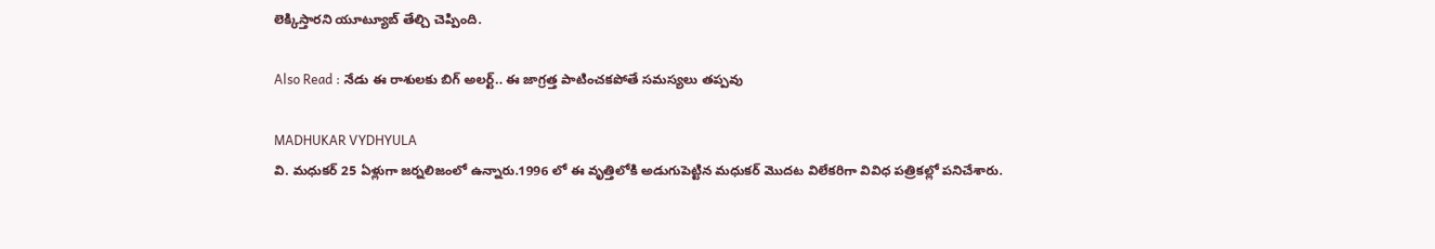లెక్కిస్తారని యూట్యూబ్‌ తేల్చి చెప్పింది.

Also Read : నేడు ఈ రాశులకు బిగ్ అలర్ట్.. ఈ జాగ్రత్త పాటించకపోతే సమస్యలు తప్పవు

MADHUKAR VYDHYULA
వి. మధుకర్‌ 25 ఏళ్లుగా జర్నలిజంలో ఉన్నారు.1996 లో ఈ వృత్తిలోకి అడుగుపెట్టిన మధుకర్‌ మొదట విలేకరిగా వివిధ పత్రికల్లో పనిచేశారు.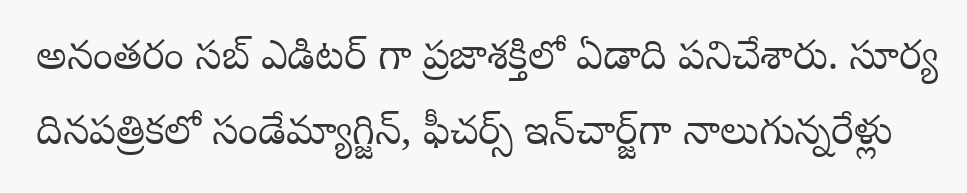అనంతరం సబ్‌ ఎడిటర్‌ గా ప్రజాశక్తిలో ఏడాది పనిచేశారు. సూర్య దినపత్రికలో సండేమ్యాగ్జిన్‌, ఫీచర్స్‌ ఇన్‌చార్జ్‌గా నాలుగున్నరేళ్లు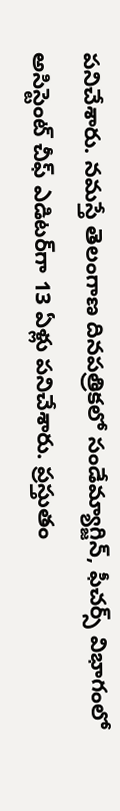పనిచేశారు. నమస్తే తెలంగాణ దినపత్రికలో సండేమ్యాగ్జిన్‌, ఫీచర్స్‌ విభాగంలో అసిస్టెంట్‌ చీఫ్‌ ఎడిటర్‌గా 13 ఏళ్లు పనిచేశారు. ప్రస్తుతం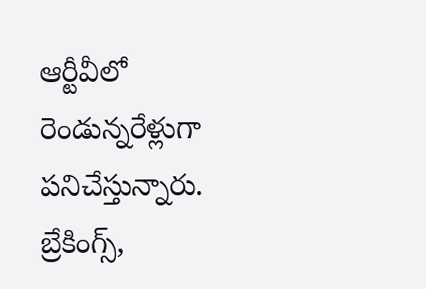ఆర్టీవీలో రెండున్నరేళ్లుగా పనిచేస్తున్నారు. బ్రేకింగ్స్,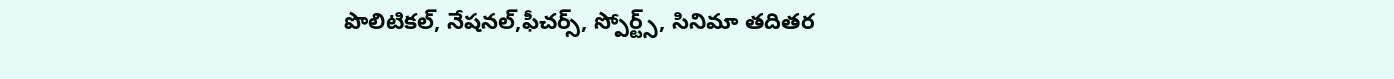పొలిటికల్, నేషనల్,ఫీచర్స్‌, స్పోర్ట్స్, సినిమా తదితర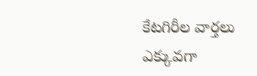కేటగిరీల వార్తలు ఎక్కువగా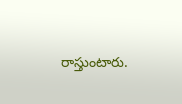రాస్తుంటారు.